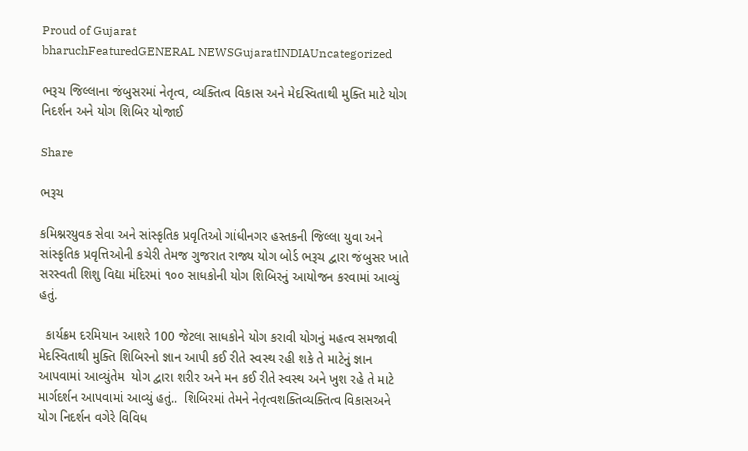Proud of Gujarat
bharuchFeaturedGENERAL NEWSGujaratINDIAUncategorized

ભરૂચ જિલ્લાના જંબુસરમાં નેતૃત્વ, વ્યક્તિત્વ વિકાસ અને મેદસ્વિતાથી મુક્તિ માટે યોગ નિદર્શન અને યોગ શિબિર યોજાઈ

Share

ભરૂચ

કમિશ્નરયુવક સેવા અને સાંસ્કૃતિક પ્રવૃતિઓ ગાંધીનગર હસ્તકની જિલ્લા યુવા અને સાંસ્કૃતિક પ્રવૃત્તિઓની કચેરી તેમજ ગુજરાત રાજ્ય યોગ બોર્ડ ભરૂચ દ્વારા જંબુસર ખાતે સરસ્વતી શિશુ વિદ્યા મંદિરમાં ૧૦૦ સાધકોની યોગ શિબિરનું આયોજન કરવામાં આવ્યું હતું.

  કાર્યક્રમ દરમિયાન આશરે 100 જેટલા સાધકોને યોગ કરાવી યોગનું મહત્વ સમજાવી મેદસ્વિતાથી મુક્તિ શિબિરનો જ્ઞાન આપી કઈ રીતે સ્વસ્થ રહી શકે તે માટેનું જ્ઞાન આપવામાં આવ્યુંતેમ  યોગ દ્વારા શરીર અને મન કઈ રીતે સ્વસ્થ અને ખુશ રહે તે માટે માર્ગદર્શન આપવામાં આવ્યું હતું..  શિબિરમાં તેમને નેતૃત્વશક્તિવ્યક્તિત્વ વિકાસઅને યોગ નિદર્શન વગેરે વિવિધ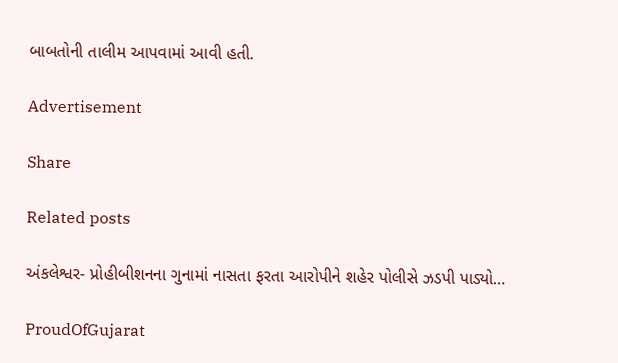બાબતોની તાલીમ આપવામાં આવી હતી.

Advertisement

Share

Related posts

અંકલેશ્વર- પ્રોહીબીશનના ગુનામાં નાસતા ફરતા આરોપીને શહેર પોલીસે ઝડપી પાડ્યો…

ProudOfGujarat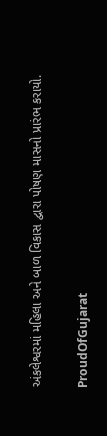અંકલેશ્વરમાં મહિલા અને બાળ વિકાસ દ્વારા પોષણ માસનો પ્રારંભ કરાયો.

ProudOfGujarat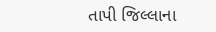તાપી જિલ્લાના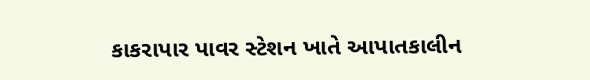કાકરાપાર પાવર સ્ટેશન ખાતે આપાતકાલીન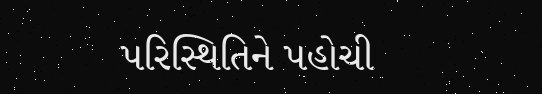પરિસ્થિતિને પહોચી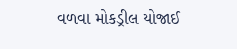વળવા મોકડ્રીલ યોજાઈ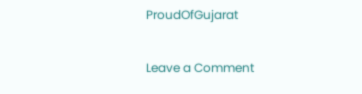ProudOfGujarat

Leave a Comment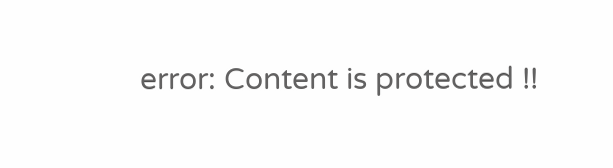error: Content is protected !!